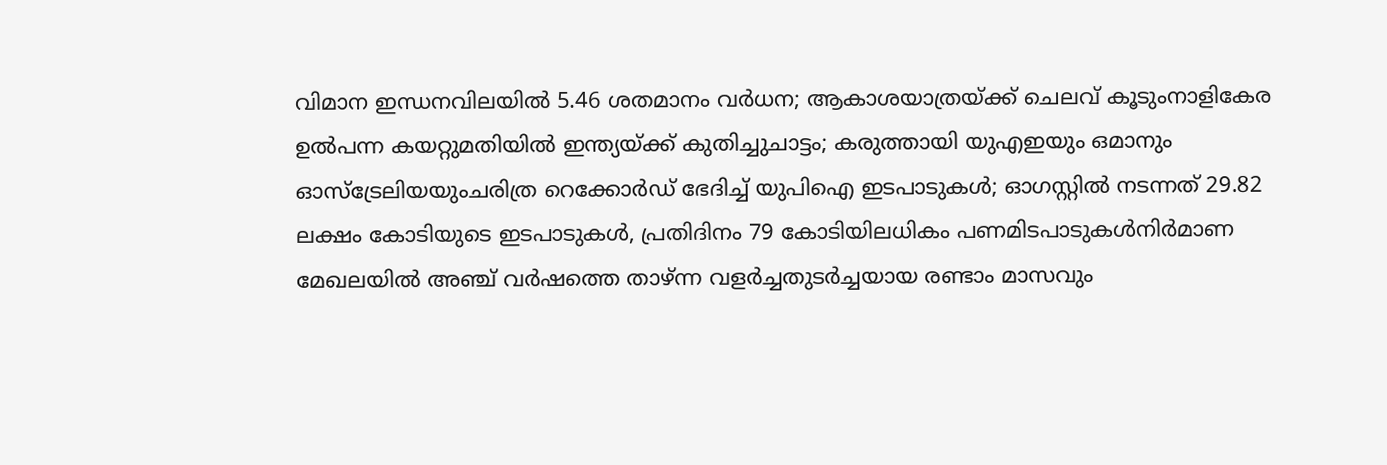വിമാന ഇന്ധനവിലയിൽ 5.46 ശതമാനം വർധന; ആകാശയാത്രയ്ക്ക് ചെലവ് കൂടുംനാളികേര ഉൽപന്ന കയറ്റുമതിയിൽ ഇന്ത്യയ്ക്ക് കുതിച്ചുചാട്ടം; കരുത്തായി യുഎഇയും ഒമാനും ഓസ്ട്രേലിയയുംചരിത്ര റെക്കോർഡ് ഭേദിച്ച് യുപിഐ ഇടപാടുകൾ; ഓഗസ്റ്റിൽ നടന്നത് 29.82 ലക്ഷം കോടിയുടെ ഇടപാടുകൾ, പ്രതിദിനം 79 കോടിയിലധികം പണമിടപാടുകൾനിര്‍മാണ മേഖലയില്‍ അഞ്ച് വര്‍ഷത്തെ താഴ്ന്ന വളര്‍ച്ചതുടർച്ചയായ രണ്ടാം മാസവും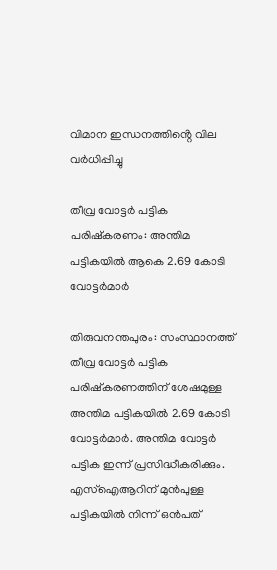വിമാന ഇന്ധനത്തിൻ്റെ വില വർധിപ്പിച്ചു

തീവ്ര വോട്ടര്‍ പട്ടിക പരിഷ്കരണം: അന്തിമ പട്ടികയിൽ ആകെ 2.69 കോടി വോട്ടര്‍മാര്‍

തിരുവനന്തപുരം: സംസ്ഥാനത്ത് തീവ്ര വോട്ടര്‍ പട്ടിക പരിഷ്കരണത്തിന് ശേഷമുള്ള അന്തിമ പട്ടികയിൽ 2.69 കോടി വോട്ടര്‍മാര്‍. അന്തിമ വോട്ടര്‍ പട്ടിക ഇന്ന് പ്രസിദ്ധീകരിക്കും. എസ്ഐആറിന് മുന്‍പുള്ള പട്ടികയിൽ നിന്ന് ഒന്‍പത്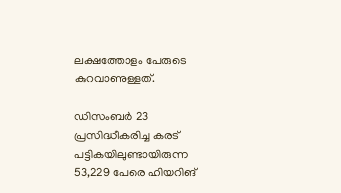ലക്ഷത്തോളം പേരുടെ കുറവാണുള്ളത്.

ഡിസംബര്‍ 23 പ്രസിദ്ധീകരിച്ച കരട് പട്ടികയിലുണ്ടായിരുന്ന 53,229 പേരെ ഹിയറിങ്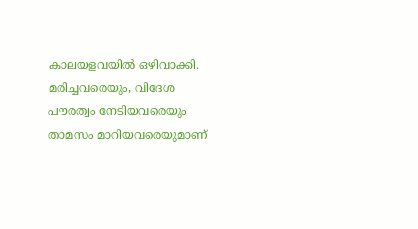കാലയളവയിൽ ഒഴിവാക്കി. മരിച്ചവരെയും, വിദേശ പൗരത്വം നേടിയവരെയും താമസം മാറിയവരെയുമാണ്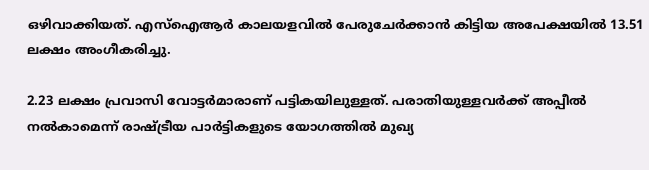ഒഴിവാക്കിയത്. എസ്ഐആര്‍ കാലയളവിൽ പേരുചേര്‍ക്കാൻ കിട്ടിയ അപേക്ഷയിൽ 13.51 ലക്ഷം അംഗീകരിച്ചു.

2.23 ലക്ഷം പ്രവാസി വോട്ടര്‍മാരാണ് പട്ടികയിലുള്ളത്. പരാതിയുള്ളവര്‍ക്ക് അപ്പീൽ നൽകാമെന്ന് രാഷ്ട്രീയ പാര്‍ട്ടികളുടെ യോഗത്തിൽ മുഖ്യ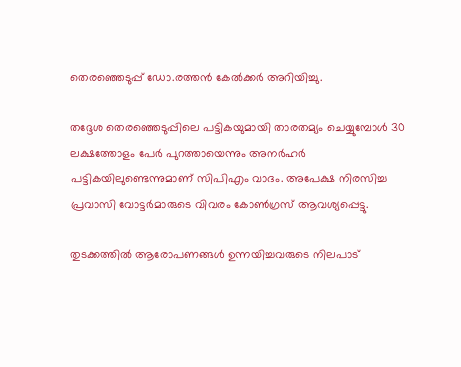തെര‍ഞ്ഞെടുപ്പ് ഡോ.രത്തൻ കേൽക്കര്‍ അറിയിച്ചു.

തദ്ദേശ തെരഞ്ഞെടുപ്പിലെ പട്ടികയുമായി താരതമ്യം ചെയ്യുമ്പോള്‍ 30 ലക്ഷത്തോളം പേര്‍ പുറത്തായെന്നും അനര്‍ഹര്‍ പട്ടികയിലുണ്ടെന്നുമാണ് സിപിഎം വാദം. അപേക്ഷ നിരസിച്ച പ്രവാസി വോട്ടര്‍മാരുടെ വിവരം കോണ്‍ഗ്രസ് ആവശ്യപ്പെട്ടു.

തുടക്കത്തിൽ ആരോപണങ്ങള്‍ ഉന്നയിച്ചവരുടെ നിലപാട്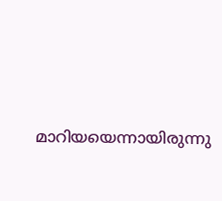മാറിയയെന്നായിരുന്നു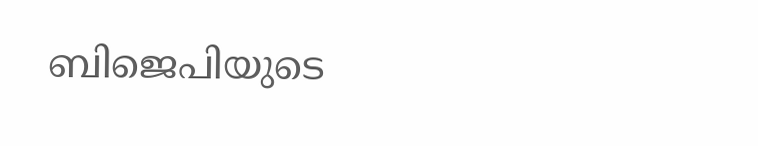ബിജെപിയുടെ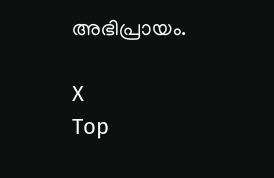അഭിപ്രായം.

X
Top